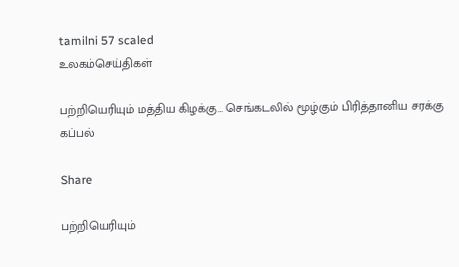tamilni 57 scaled
உலகம்செய்திகள்

பற்றியெரியும் மத்திய கிழக்கு… செங்கடலில் மூழ்கும் பிரித்தானிய சரக்கு கப்பல்

Share

பற்றியெரியும்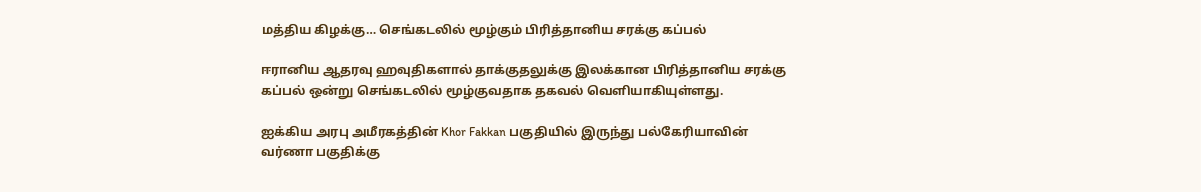மத்திய கிழக்கு… செங்கடலில் மூழ்கும் பிரித்தானிய சரக்கு கப்பல்

ஈரானிய ஆதரவு ஹவுதிகளால் தாக்குதலுக்கு இலக்கான பிரித்தானிய சரக்கு கப்பல் ஒன்று செங்கடலில் மூழ்குவதாக தகவல் வெளியாகியுள்ளது.

ஐக்கிய அரபு அமீரகத்தின் Khor Fakkan பகுதியில் இருந்து பல்கேரியாவின் வர்ணா பகுதிக்கு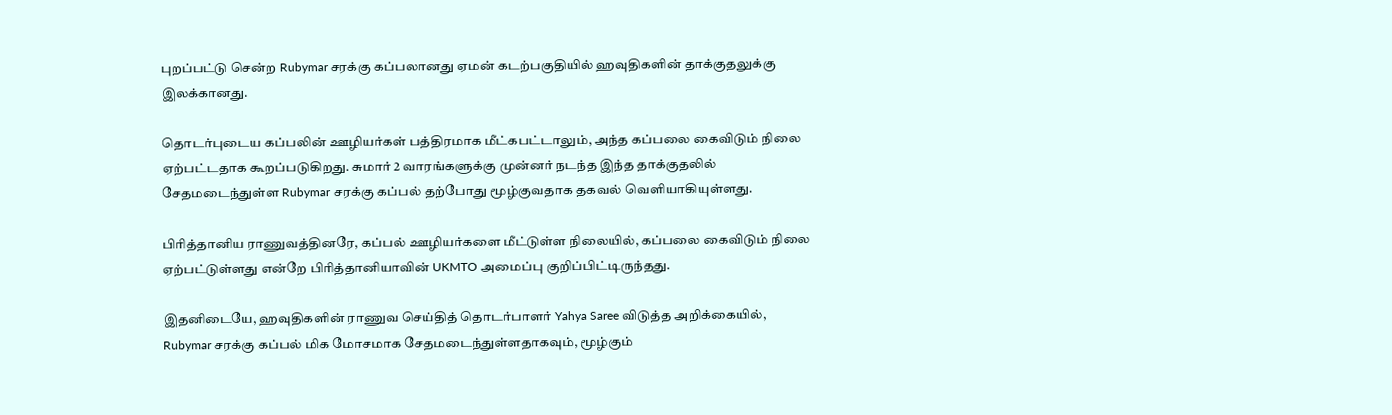புறப்பட்டு சென்ற Rubymar சரக்கு கப்பலானது ஏமன் கடற்பகுதியில் ஹவுதிகளின் தாக்குதலுக்கு இலக்கானது.

தொடர்புடைய கப்பலின் ஊழியர்கள் பத்திரமாக மீட்கபட்டாலும், அந்த கப்பலை கைவிடும் நிலை ஏற்பட்டதாக கூறப்படுகிறது. சுமார் 2 வாரங்களுக்கு முன்னர் நடந்த இந்த தாக்குதலில் சேதமடைந்துள்ள Rubymar சரக்கு கப்பல் தற்போது மூழ்குவதாக தகவல் வெளியாகியுள்ளது.

பிரித்தானிய ராணுவத்தினரே, கப்பல் ஊழியர்களை மீட்டுள்ள நிலையில், கப்பலை கைவிடும் நிலை ஏற்பட்டுள்ளது என்றே பிரித்தானியாவின் UKMTO அமைப்பு குறிப்பிட்டிருந்தது.

இதனிடையே, ஹவுதிகளின் ராணுவ செய்தித் தொடர்பாளர் Yahya Saree விடுத்த அறிக்கையில், Rubymar சரக்கு கப்பல் மிக மோசமாக சேதமடைந்துள்ளதாகவும், மூழ்கும்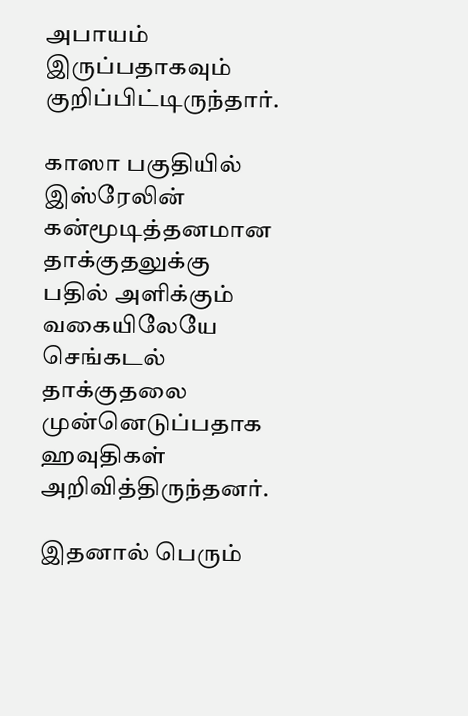அபாயம் இருப்பதாகவும் குறிப்பிட்டிருந்தார்.

காஸா பகுதியில் இஸ்ரேலின் கன்மூடித்தனமான தாக்குதலுக்கு பதில் அளிக்கும் வகையிலேயே செங்கடல் தாக்குதலை முன்னெடுப்பதாக ஹவுதிகள் அறிவித்திருந்தனர்.

இதனால் பெரும்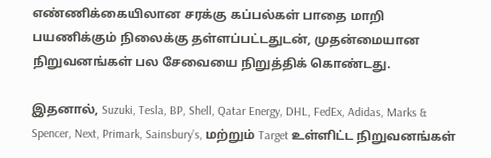எண்ணிக்கையிலான சரக்கு கப்பல்கள் பாதை மாறி பயணிக்கும் நிலைக்கு தள்ளப்பட்டதுடன், முதன்மையான நிறுவனங்கள் பல சேவையை நிறுத்திக் கொண்டது.

இதனால், Suzuki, Tesla, BP, Shell, Qatar Energy, DHL, FedEx, Adidas, Marks & Spencer, Next, Primark, Sainsbury’s, மற்றும் Target உள்ளிட்ட நிறுவனங்கள்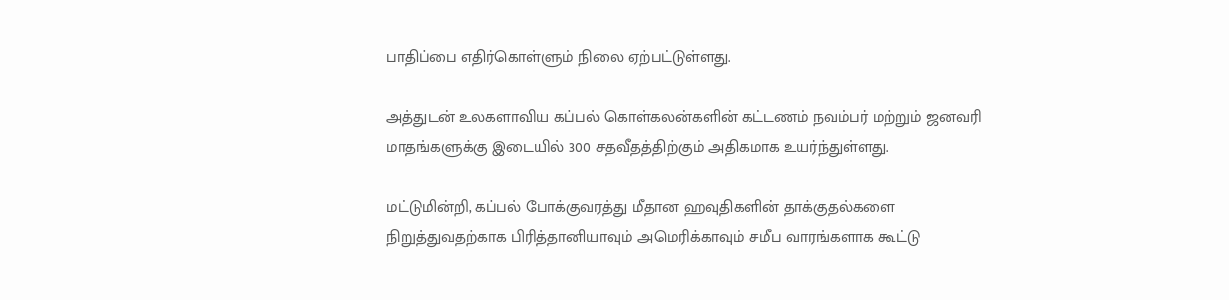பாதிப்பை எதிர்கொள்ளும் நிலை ஏற்பட்டுள்ளது.

அத்துடன் உலகளாவிய கப்பல் கொள்கலன்களின் கட்டணம் நவம்பர் மற்றும் ஜனவரி மாதங்களுக்கு இடையில் 300 சதவீதத்திற்கும் அதிகமாக உயர்ந்துள்ளது.

மட்டுமின்றி, கப்பல் போக்குவரத்து மீதான ஹவுதிகளின் தாக்குதல்களை நிறுத்துவதற்காக பிரித்தானியாவும் அமெரிக்காவும் சமீப வாரங்களாக கூட்டு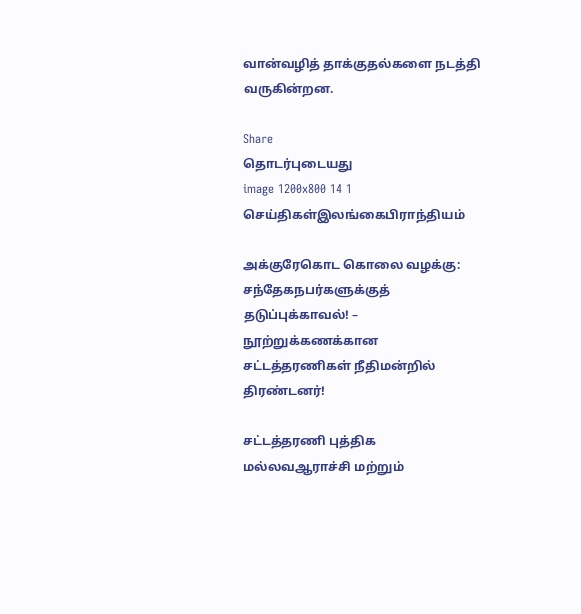வான்வழித் தாக்குதல்களை நடத்தி வருகின்றன.

Share
தொடர்புடையது
image 1200x800 14 1
செய்திகள்இலங்கைபிராந்தியம்

அக்குரேகொட கொலை வழக்கு: சந்தேகநபர்களுக்குத் தடுப்புக்காவல்! – நூற்றுக்கணக்கான சட்டத்தரணிகள் நீதிமன்றில் திரண்டனர்!

சட்டத்தரணி புத்திக மல்லவஆராச்சி மற்றும்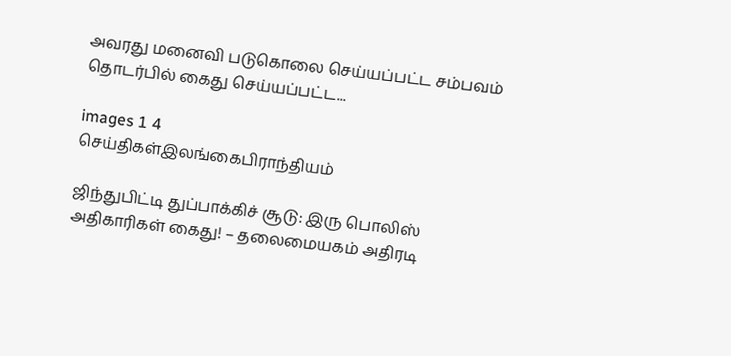அவரது மனைவி படுகொலை செய்யப்பட்ட சம்பவம் தொடர்பில் கைது செய்யப்பட்ட...

images 1 4
செய்திகள்இலங்கைபிராந்தியம்

ஜிந்துபிட்டி துப்பாக்கிச் சூடு: இரு பொலிஸ் அதிகாரிகள் கைது! – தலைமையகம் அதிரடி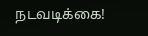நடவடிக்கை!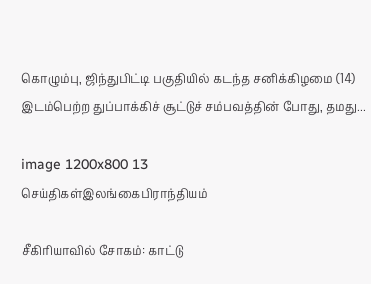கொழும்பு, ஜிந்துபிட்டி பகுதியில் கடந்த சனிக்கிழமை (14) இடம்பெற்ற துப்பாக்கிச் சூட்டுச் சம்பவத்தின் போது, தமது...

image 1200x800 13
செய்திகள்இலங்கைபிராந்தியம்

சீகிரியாவில் சோகம்: காட்டு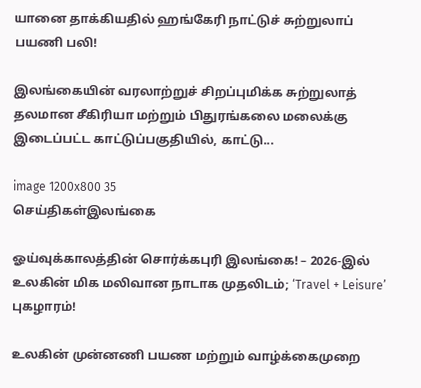யானை தாக்கியதில் ஹங்கேரி நாட்டுச் சுற்றுலாப் பயணி பலி!

இலங்கையின் வரலாற்றுச் சிறப்புமிக்க சுற்றுலாத் தலமான சீகிரியா மற்றும் பிதுரங்கலை மலைக்கு இடைப்பட்ட காட்டுப்பகுதியில், காட்டு...

image 1200x800 35
செய்திகள்இலங்கை

ஓய்வுக்காலத்தின் சொர்க்கபுரி இலங்கை! – 2026-இல் உலகின் மிக மலிவான நாடாக முதலிடம்; ‘Travel + Leisure’ புகழாரம்!

உலகின் முன்னணி பயண மற்றும் வாழ்க்கைமுறை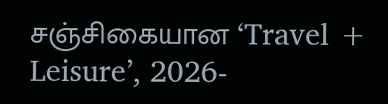சஞ்சிகையான ‘Travel + Leisure’, 2026-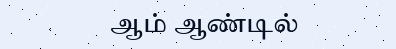ஆம் ஆண்டில்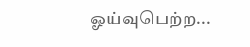ஓய்வுபெற்ற...